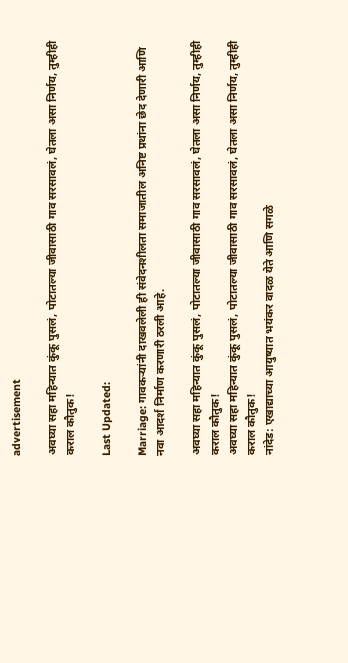advertisement

अवघ्या सहा महिन्यात कुंकू पुसलं, पोटातल्या जीवासाठी गाव सरसावलं, घेतला असा निर्णय, तुम्हीही कराल कौतुक!

Last Updated:

Marriage: गावकऱ्यांनी दाखवलेली ही संवेदनशीलता समाजातील अनिष्ट प्रथांना छेद देणारी आणि नवा आदर्श निर्माण करणारी ठरली आहे.

अवघ्या सहा महिन्यात कुंकू पुसलं, पोटातल्या जीवासाठी गाव सरसावलं, घेतला असा निर्णय, तुम्हीही कराल कौतुक!
अवघ्या सहा महिन्यात कुंकू पुसलं, पोटातल्या जीवासाठी गाव सरसावलं, घेतला असा निर्णय, तुम्हीही कराल कौतुक!
नांदेड: एखाद्याच्या आयुष्यात भयंकर वादळ येते आणि सगळे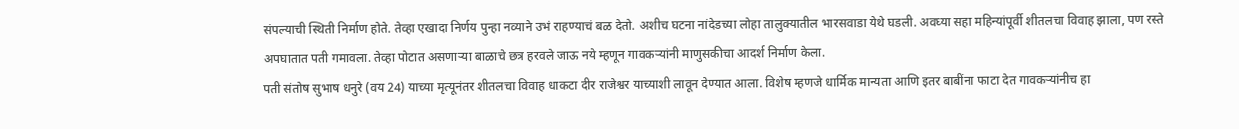संपल्याची स्थिती निर्माण होते. तेव्हा एखादा निर्णय पुन्हा नव्याने उभं राहण्याचं बळ देतो. अशीच घटना नांदेडच्या लोहा तालुक्यातील भारसवाडा येथे घडली. अवघ्या सहा महिन्यांपूर्वी शीतलचा विवाह झाला, पण रस्ते अपघातात पती गमावला. तेव्हा पोटात असणाऱ्या बाळाचे छत्र हरवले जाऊ नये म्हणून गावकऱ्यांनी माणुसकीचा आदर्श निर्माण केला.
पती संतोष सुभाष धनुरे (वय 24) याच्या मृत्यूनंतर शीतलचा विवाह धाकटा दीर राजेश्वर याच्याशी लावून देण्यात आला. विशेष म्हणजे धार्मिक मान्यता आणि इतर बाबींना फाटा देत गावकऱ्यांनीच हा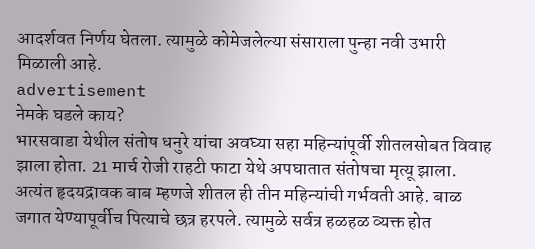आदर्शवत निर्णय घेतला. त्यामुळे कोमेजलेल्या संसाराला पुन्हा नवी उभारी मिळाली आहे.
advertisement
नेमके घडले काय?
भारसवाडा येथील संतोष धनुरे यांचा अवघ्या सहा महिन्यांपूर्वी शीतलसोबत विवाह झाला होता. 21 मार्च रोजी राहटी फाटा येथे अपघातात संतोषचा मृत्यू झाला. अत्यंत हृदयद्रावक बाब म्हणजे शीतल ही तीन महिन्यांची गर्भवती आहे. बाळ जगात येण्यापूर्वीच पित्याचे छत्र हरपले. त्यामुळे सर्वत्र हळहळ व्यक्त होत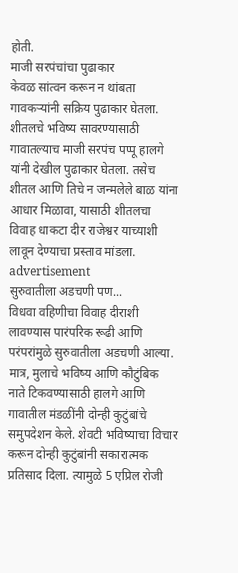होती.
माजी सरपंचांचा पुढाकार
केवळ सांत्वन करून न थांबता गावकऱ्यांनी सक्रिय पुढाकार घेतला. शीतलचे भविष्य सावरण्यासाठी गावातल्याच माजी सरपंच पप्पू हालगे यांनी देखील पुढाकार घेतला. तसेच शीतल आणि तिचे न जन्मलेले बाळ यांना आधार मिळावा, यासाठी शीतलचा विवाह धाकटा दीर राजेश्वर याच्याशी लावून देण्याचा प्रस्ताव मांडला.
advertisement
सुरुवातीला अडचणी पण...
विधवा वहिणीचा विवाह दीराशी लावण्यास पारंपरिक रूढी आणि परंपरांमुळे सुरुवातीला अडचणी आल्या. मात्र, मुलाचे भविष्य आणि कौटुंबिक नाते टिकवण्यासाठी हालगे आणि गावातील मंडळींनी दोन्ही कुटुंबांचे समुपदेशन केले. शेवटी भविष्याचा विचार करून दोन्ही कुटुंबांनी सकारात्मक प्रतिसाद दिला. त्यामुळे 5 एप्रिल रोजी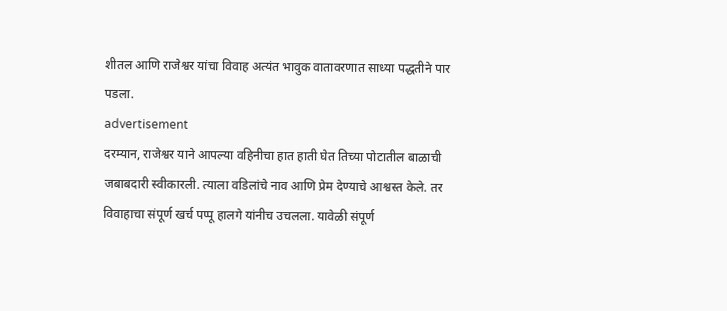शीतल आणि राजेश्वर यांचा विवाह अत्यंत भावुक वातावरणात साध्या पद्धतीने पार पडला.
advertisement
दरम्यान, राजेश्वर याने आपल्या वहिनीचा हात हाती घेत तिच्या पोटातील बाळाची जबाबदारी स्वीकारली. त्याला वडिलांचे नाव आणि प्रेम देण्याचे आश्वस्त केले. तर विवाहाचा संपूर्ण खर्च पप्पू हालगे यांनीच उचलला. यावेळी संपूर्ण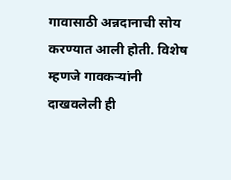गावासाठी अन्नदानाची सोय करण्यात आली होती. विशेष म्हणजे गावकऱ्यांनी दाखवलेली ही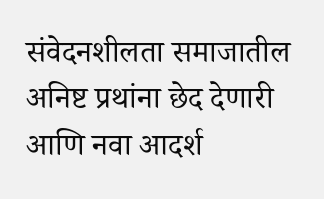संवेदनशीलता समाजातील अनिष्ट प्रथांना छेद देणारी आणि नवा आदर्श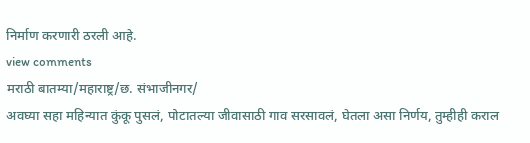निर्माण करणारी ठरली आहे.
view comments
मराठी बातम्या/महाराष्ट्र/छ. संभाजीनगर/
अवघ्या सहा महिन्यात कुंकू पुसलं, पोटातल्या जीवासाठी गाव सरसावलं, घेतला असा निर्णय, तुम्हीही कराल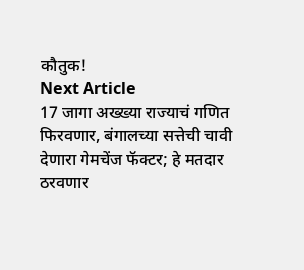कौतुक!
Next Article
17 जागा अख्ख्या राज्याचं गणित फिरवणार, बंगालच्या सत्तेची चावी देणारा गेमचेंज फॅक्टर; हे मतदार ठरवणार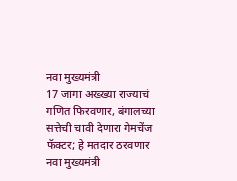नवा मुख्यमंत्री
17 जागा अख्ख्या राज्याचं गणित फिरवणार, बंगालच्या सत्तेची चावी देणारा गेमचेंज फॅक्टर; हे मतदार ठरवणार नवा मुख्यमंत्री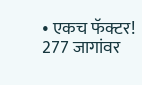• एकच फॅक्टर! 277 जागांवर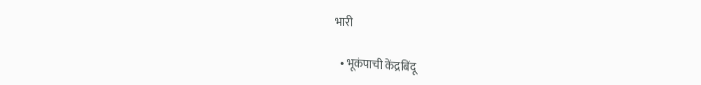भारी

  • भूकंपाची केंद्रबिंदू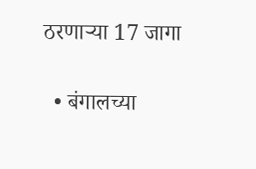ठरणाऱ्या 17 जागा

  • बंगालच्या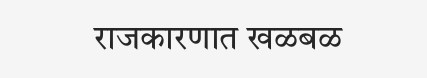राजकारणात खळबळ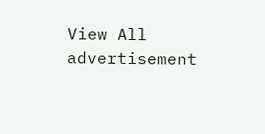View All
advertisement